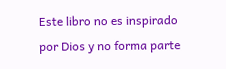Este libro no es inspirado por Dios y no forma parte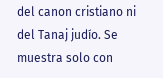del canon cristiano ni del Tanaj judío. Se muestra solo con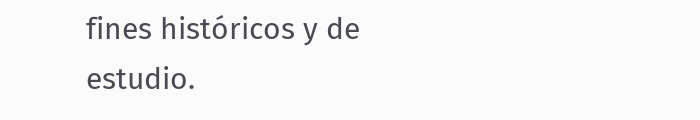fines históricos y de estudio.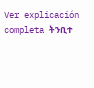Ver explicación completa ትንቢተ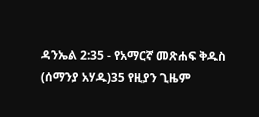ዳንኤል 2:35 - የአማርኛ መጽሐፍ ቅዱስ (ሰማንያ አሃዱ)35 የዚያን ጊዜም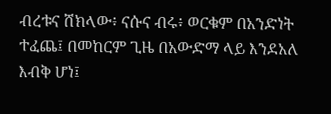ብረቱና ሸክላው፥ ናሱና ብሩ፥ ወርቁም በአንድነት ተፈጨ፤ በመከርም ጊዜ በአውድማ ላይ እንደአለ እብቅ ሆነ፤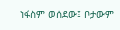ነፋስም ወሰደው፤ ቦታውም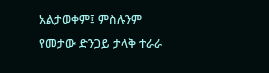አልታወቀም፤ ምስሉንም የመታው ድንጋይ ታላቅ ተራራ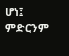ሆነ፤ ምድርንም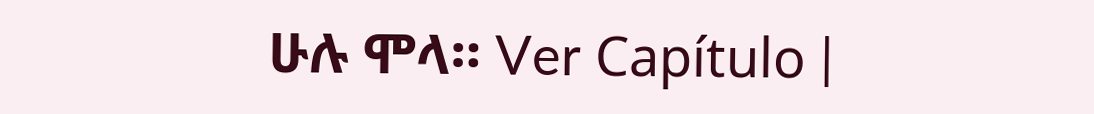ሁሉ ሞላ። Ver Capítulo |